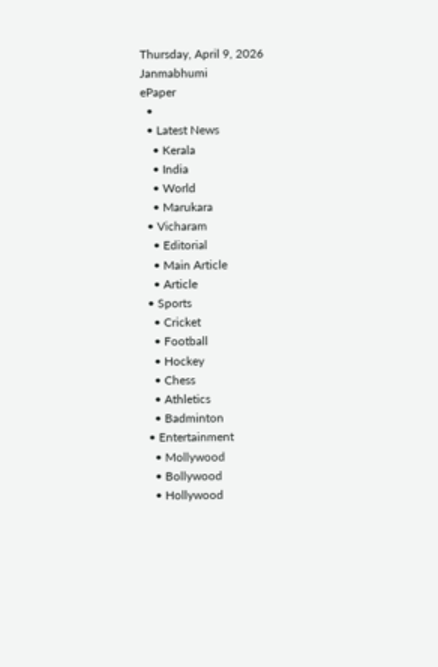Thursday, April 9, 2026
Janmabhumi
ePaper
  •
  • Latest News
    • Kerala
    • India
    • World
    • Marukara
  • Vicharam
    • Editorial
    • Main Article
    • Article
  • Sports
    • Cricket
    • Football
    • Hockey
    • Chess
    • Athletics
    • Badminton
  • Entertainment
    • Mollywood
    • Bollywood
    • Hollywood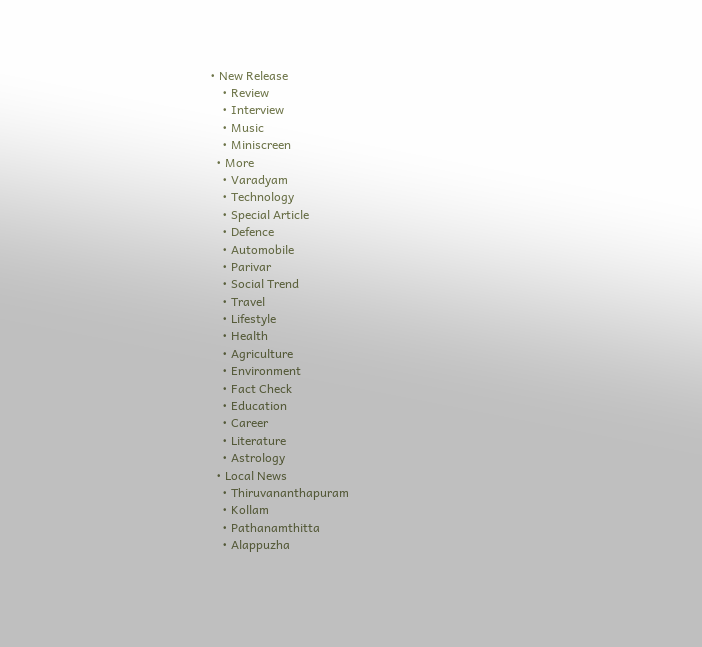• New Release
    • Review
    • Interview
    • Music
    • Miniscreen
  • More
    • Varadyam
    • Technology
    • Special Article
    • Defence
    • Automobile
    • Parivar
    • Social Trend
    • Travel
    • Lifestyle
    • Health
    • Agriculture
    • Environment
    • Fact Check
    • Education
    • Career
    • Literature
    • Astrology
  • Local News
    • Thiruvananthapuram
    • Kollam
    • Pathanamthitta
    • Alappuzha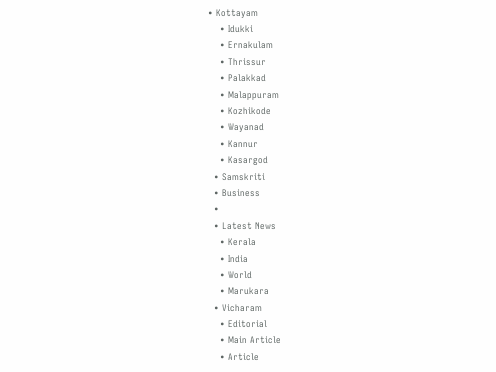• Kottayam
    • Idukki
    • Ernakulam
    • Thrissur
    • Palakkad
    • Malappuram
    • Kozhikode
    • Wayanad
    • Kannur
    • Kasargod
  • Samskriti
  • Business
  •
  • Latest News
    • Kerala
    • India
    • World
    • Marukara
  • Vicharam
    • Editorial
    • Main Article
    • Article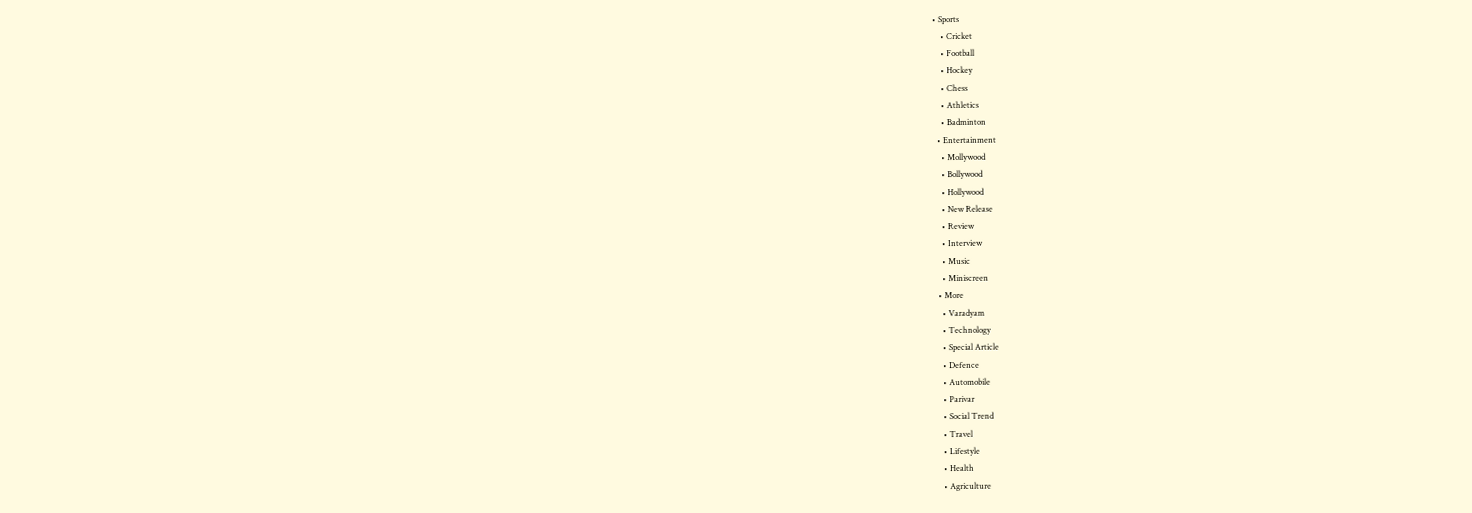• Sports
    • Cricket
    • Football
    • Hockey
    • Chess
    • Athletics
    • Badminton
  • Entertainment
    • Mollywood
    • Bollywood
    • Hollywood
    • New Release
    • Review
    • Interview
    • Music
    • Miniscreen
  • More
    • Varadyam
    • Technology
    • Special Article
    • Defence
    • Automobile
    • Parivar
    • Social Trend
    • Travel
    • Lifestyle
    • Health
    • Agriculture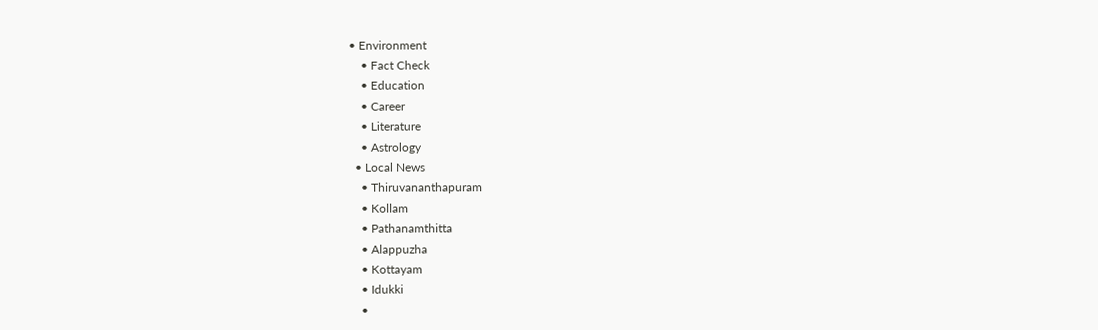• Environment
    • Fact Check
    • Education
    • Career
    • Literature
    • Astrology
  • Local News
    • Thiruvananthapuram
    • Kollam
    • Pathanamthitta
    • Alappuzha
    • Kottayam
    • Idukki
    •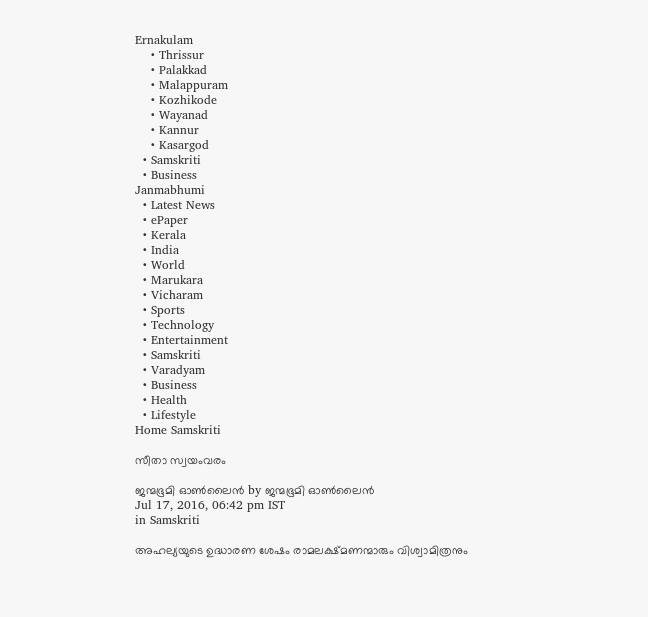Ernakulam
    • Thrissur
    • Palakkad
    • Malappuram
    • Kozhikode
    • Wayanad
    • Kannur
    • Kasargod
  • Samskriti
  • Business
Janmabhumi
  • Latest News
  • ePaper
  • Kerala
  • India
  • World
  • Marukara
  • Vicharam
  • Sports
  • Technology
  • Entertainment
  • Samskriti
  • Varadyam
  • Business
  • Health
  • Lifestyle
Home Samskriti

സീതാ സ്വയംവരം

ജന്മഭൂമി ഓണ്‍ലൈന്‍ by ജന്മഭൂമി ഓണ്‍ലൈന്‍
Jul 17, 2016, 06:42 pm IST
in Samskriti

അഹല്യയുടെ ഉദ്ധാരണ ശേഷം രാമലക്ഷ്മണന്മാരും വിശ്വാമിത്രനും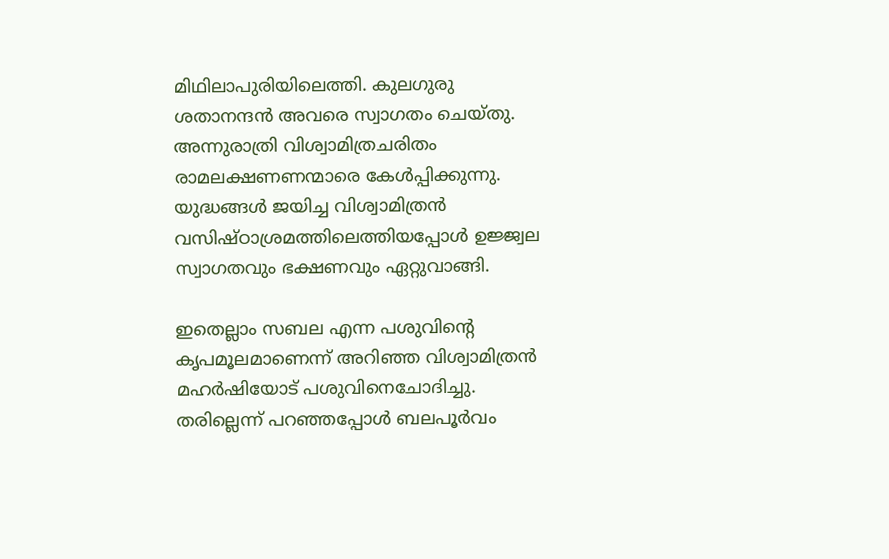മിഥിലാപുരിയിലെത്തി. കുലഗുരു ശതാനന്ദൻ അവരെ സ്വാഗതം ചെയ്തു. അന്നുരാത്രി വിശ്വാമിത്രചരിതം രാമലക്ഷണണന്മാരെ കേൾപ്പിക്കുന്നു. യുദ്ധങ്ങൾ ജയിച്ച വിശ്വാമിത്രൻ വസിഷ്ഠാശ്രമത്തിലെത്തിയപ്പോൾ ഉജ്ജ്വല സ്വാഗതവും ഭക്ഷണവും ഏറ്റുവാങ്ങി.

ഇതെല്ലാം സബല എന്ന പശുവിന്റെ കൃപമൂലമാണെന്ന് അറിഞ്ഞ വിശ്വാമിത്രൻ മഹർഷിയോട് പശുവിനെചോദിച്ചു. തരില്ലെന്ന് പറഞ്ഞപ്പോൾ ബലപൂർവം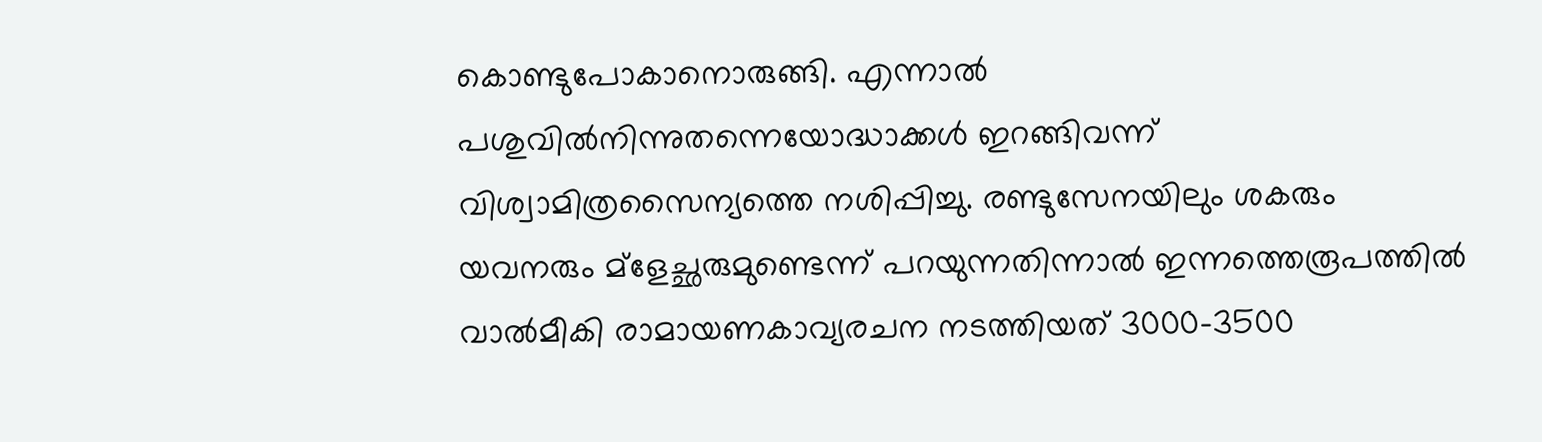കൊണ്ടുപോകാനൊരുങ്ങി. എന്നാൽ പശുവിൽനിന്നുതന്നെയോദ്ധാക്കൾ ഇറങ്ങിവന്ന് വിശ്വാമിത്രസൈന്യത്തെ നശിപ്പിച്ചു. രണ്ടുസേനയിലും ശകരും യവനരും മ്‌ളേച്ഛരുമുണ്ടെന്ന് പറയുന്നതിന്നാൽ ഇന്നത്തെരൂപത്തിൽ വാൽമീകി രാമായണകാവ്യരചന നടത്തിയത് 3000-3500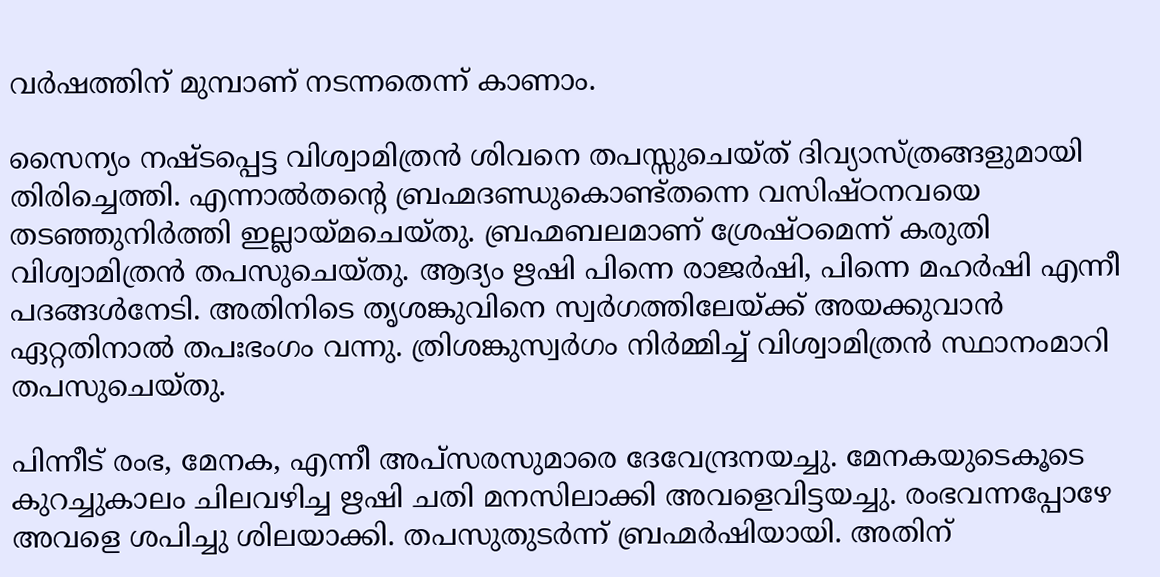വർഷത്തിന് മുമ്പാണ് നടന്നതെന്ന് കാണാം.

സൈന്യം നഷ്ടപ്പെട്ട വിശ്വാമിത്രൻ ശിവനെ തപസ്സുചെയ്ത് ദിവ്യാസ്ത്രങ്ങളുമായി തിരിച്ചെത്തി. എന്നാൽതന്റെ ബ്രഹ്മദണ്ഡുകൊണ്ട്തന്നെ വസിഷ്ഠനവയെ തടഞ്ഞുനിർത്തി ഇല്ലായ്‌മചെയ്തു. ബ്രഹ്മബലമാണ് ശ്രേഷ്ഠമെന്ന് കരുതി വിശ്വാമിത്രൻ തപസുചെയ്തു. ആദ്യം ഋഷി പിന്നെ രാജർഷി, പിന്നെ മഹർഷി എന്നീ പദങ്ങൾനേടി. അതിനിടെ തൃശങ്കുവിനെ സ്വർഗത്തിലേയ്‌ക്ക് അയക്കുവാൻ ഏറ്റതിനാൽ തപഃഭംഗം വന്നു. ത്രിശങ്കുസ്വർഗം നിർമ്മിച്ച് വിശ്വാമിത്രൻ സ്ഥാനംമാറി തപസുചെയ്തു.

പിന്നീട് രംഭ, മേനക, എന്നീ അപ്‌സരസുമാരെ ദേവേന്ദ്രനയച്ചു. മേനകയുടെകൂടെ കുറച്ചുകാലം ചിലവഴിച്ച ഋഷി ചതി മനസിലാക്കി അവളെവിട്ടയച്ചു. രംഭവന്നപ്പോഴേ അവളെ ശപിച്ചു ശിലയാക്കി. തപസുതുടർന്ന് ബ്രഹ്മർഷിയായി. അതിന്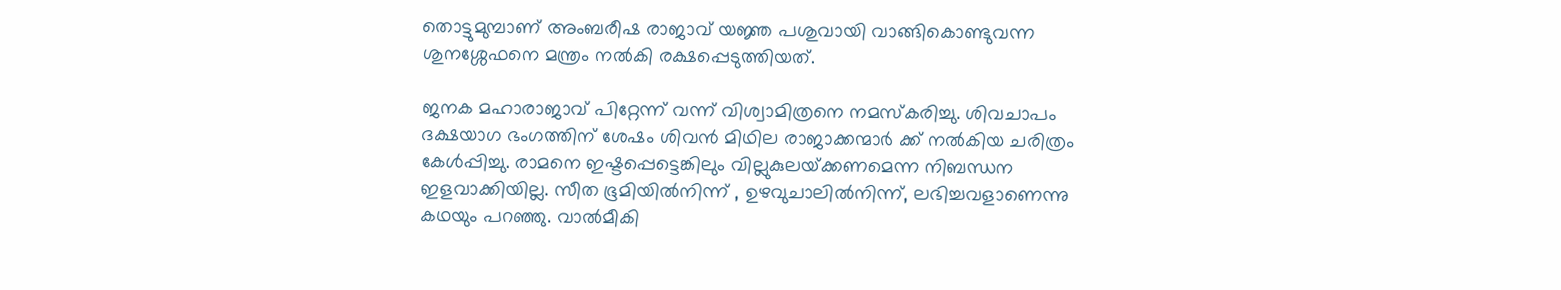തൊട്ടുമുമ്പാണ് അംബരീഷ രാജാവ് യജ്ഞ പശുവായി വാങ്ങികൊണ്ടുവന്ന ശുനശ്ശേഫനെ മന്ത്രം നൽകി രക്ഷപ്പെടുത്തിയത്.

ജനക മഹാരാജാവ് പിറ്റേന്ന് വന്ന് വിശ്വാമിത്രനെ നമസ്‌കരിച്ചു. ശിവചാപം ദക്ഷയാഗ ഭംഗത്തിന് ശേഷം ശിവൻ മിഥില രാജാക്കന്മാർ ക്ക് നൽകിയ ചരിത്രം കേൾപ്പിച്ചു. രാമനെ ഇഷ്ടപ്പെട്ടെങ്കിലും വില്ലുകുലയ്‌ക്കണമെന്ന നിബന്ധന ഇളവാക്കിയില്ല. സീത ഭൂമിയിൽനിന്ന് , ഉഴവുചാലിൽനിന്ന്, ലഭിച്ചവളാണെന്നു കഥയും പറഞ്ഞു. വാൽമീകി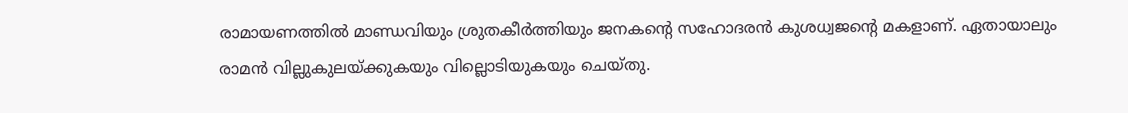രാമായണത്തിൽ മാണ്ഡവിയും ശ്രുതകീർത്തിയും ജനകന്റെ സഹോദരൻ കുശധ്വജന്റെ മകളാണ്. ഏതായാലും രാമൻ വില്ലുകുലയ്‌ക്കുകയും വില്ലൊടിയുകയും ചെയ്തു.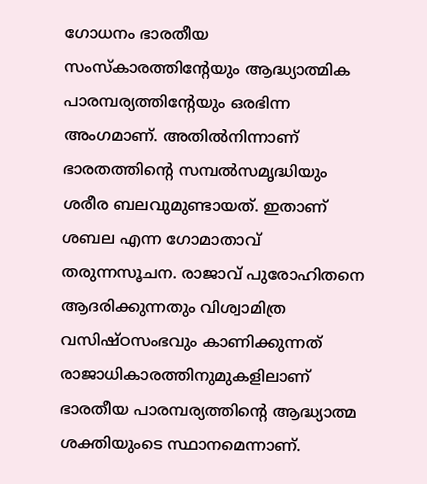ഗോധനം ഭാരതീയ സംസ്‌കാരത്തിന്റേയും ആദ്ധ്യാത്മിക പാരമ്പര്യത്തിന്റേയും ഒരഭിന്ന അംഗമാണ്. അതിൽനിന്നാണ് ഭാരതത്തിന്റെ സമ്പൽസമൃദ്ധിയും ശരീര ബലവുമുണ്ടായത്. ഇതാണ് ശബല എന്ന ഗോമാതാവ് തരുന്നസൂചന. രാജാവ് പുരോഹിതനെ ആദരിക്കുന്നതും വിശ്വാമിത്ര വസിഷ്ഠസംഭവും കാണിക്കുന്നത് രാജാധികാരത്തിനുമുകളിലാണ് ഭാരതീയ പാരമ്പര്യത്തിന്റെ ആദ്ധ്യാത്മ ശക്തിയുംടെ സ്ഥാനമെന്നാണ്.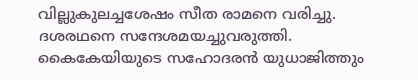വില്ലുകുലച്ചശേഷം സീത രാമനെ വരിച്ചു. ദശരഥനെ സന്ദേശമയച്ചുവരുത്തി. കൈകേയിയുടെ സഹോദരൻ യുധാജിത്തും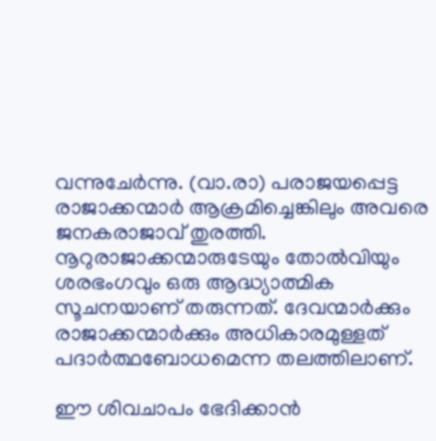വന്നുചേർന്നു. (വാ.രാ) പരാജയപ്പെട്ട രാജാക്കന്മാർ ആക്രമിച്ചെങ്കിലും അവരെ ജനകരാജാവ് തുരത്തി. നൂറുരാജാക്കന്മാരുടേയും തോൽവിയും ശരഭംഗവും ഒരു ആദ്ധ്യാത്മിക സൂചനയാണ് തരുന്നത്. ദേവന്മാർക്കും രാജാക്കന്മാർക്കും അധികാരമുള്ളത് പദാർത്ഥബോധമെന്ന തലത്തിലാണ്.

ഈ ശിവചാപം ഭേദിക്കാൻ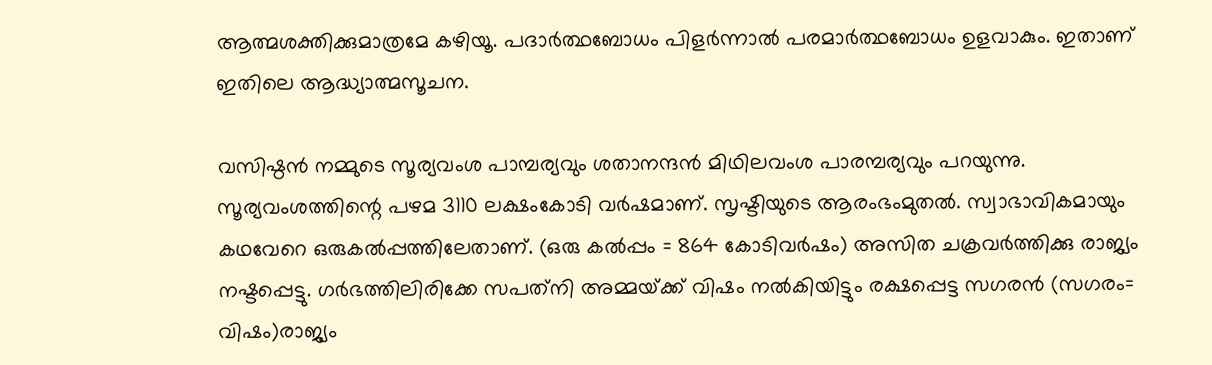ആത്മശക്തിക്കുമാത്രമേ കഴിയൂ. പദാർത്ഥബോധം പിളർന്നാൽ പരമാർത്ഥബോധം ഉളവാകും. ഇതാണ് ഇതിലെ ആദ്ധ്യാത്മസൂചന.

വസിഷ്ഠൻ നമ്മുടെ സൂര്യവംശ പാമ്പര്യവും ശതാനന്ദൻ മിഥിലവംശ പാരമ്പര്യവും പറയുന്നു. സൂര്യവംശത്തിന്റെ പഴമ 3110 ലക്ഷംകോടി വർഷമാണ്. സൃഷ്ടിയുടെ ആരംഭംമുതൽ. സ്വാഭാവികമായും കഥവേറെ ഒരുകൽപ്പത്തിലേതാണ്. (ഒരു കൽപ്പം = 864 കോടിവർഷം) അസിത ചക്രവർത്തിക്കു രാജ്യം നഷ്ടപ്പെട്ടു. ഗർഭത്തിലിരിക്കേ സപത്‌നി അമ്മയ്‌ക്ക് വിഷം നൽകിയിട്ടും രക്ഷപ്പെട്ട സഗരൻ (സഗരം= വിഷം)രാജ്യം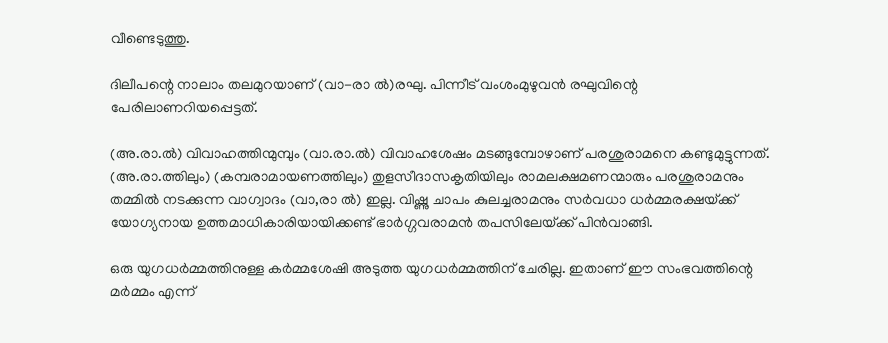വീണ്ടെടുത്തു.

ദിലീപന്റെ നാലാം തലമുറയാണ് (വാ-രാ ൽ)രഘു. പിന്നീട് വംശംമുഴുവൻ രഘുവിന്റെ പേരിലാണറിയപ്പെട്ടത്.

(അ.രാ.ൽ) വിവാഹത്തിന്മുമ്പും (വാ.രാ.ൽ) വിവാഹശേഷം മടങ്ങുമ്പോഴാണ് പരശുരാമനെ കണ്ടുമുട്ടുന്നത്. (അ.രാ.ത്തിലും) (കമ്പരാമായണത്തിലും) തുളസീദാസകൃതിയിലും രാമലക്ഷമണന്മാരും പരശുരാമനും തമ്മിൽ നടക്കുന്ന വാഗ്വാദം (വാ,രാ ൽ) ഇല്ല. വിഷ്ണു ചാപം കുലച്ചരാമനും സർവധാ ധർമ്മരക്ഷയ്‌ക്ക് യോഗ്യനായ ഉത്തമാധികാരിയായിക്കണ്ട് ഭാർഗ്ഗവരാമൻ തപസിലേയ്‌ക്ക് പിൻവാങ്ങി.

ഒരു യുഗധർമ്മത്തിനുള്ള കർമ്മശേഷി അടുത്ത യുഗധർമ്മത്തിന് ചേരില്ല. ഇതാണ് ഈ സംഭവത്തിന്റെ മർമ്മം എന്ന്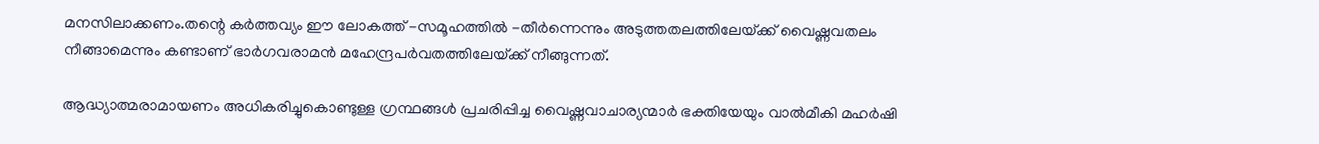മനസിലാക്കണം.തന്റെ കർത്തവ്യം ഈ ലോകത്ത് -സമൂഹത്തിൽ -തീർന്നെന്നും അടുത്തതലത്തിലേയ്‌ക്ക് വൈഷ്ണവതലം നീങ്ങാമെന്നും കണ്ടാണ് ഭാർഗവരാമൻ മഹേന്ദ്രപർവതത്തിലേയ്‌ക്ക് നീങ്ങുന്നത്.

ആദ്ധ്യാത്മരാമായണം അധികരിച്ചുകൊണ്ടുള്ള ഗ്രന്ഥങ്ങൾ പ്രചരിപ്പിച്ച വൈഷ്ണവാചാര്യന്മാർ ഭക്തിയേയും വാൽമീകി മഹർഷി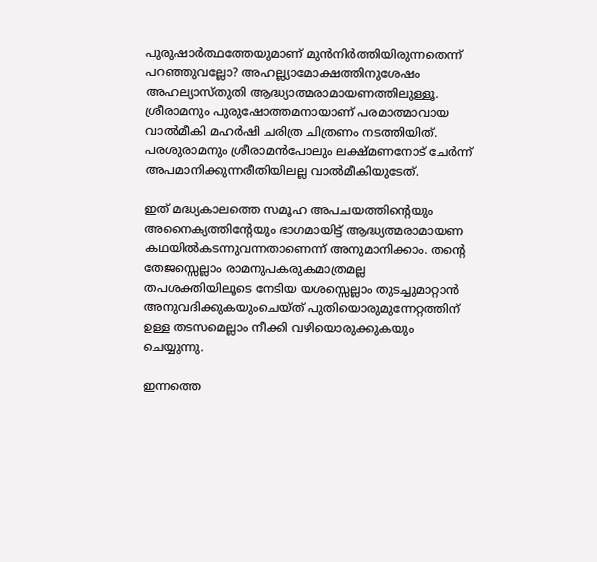പുരുഷാർത്ഥത്തേയുമാണ് മുൻനിർത്തിയിരുന്നതെന്ന് പറഞ്ഞുവല്ലോ? അഹല്ല്യാമോക്ഷത്തിനുശേഷം അഹല്യാസ്തുതി ആദ്ധ്യാത്മരാമായണത്തിലുള്ളൂ. ശ്രീരാമനും പുരുഷോത്തമനായാണ് പരമാത്മാവായ വാൽമീകി മഹർഷി ചരിത്ര ചിത്രണം നടത്തിയിത്. പരശുരാമനും ശ്രീരാമൻപോലും ലക്ഷ്മണനോട് ചേർന്ന് അപമാനിക്കുന്നരീതിയിലല്ല വാൽമീകിയുടേത്.

ഇത് മദ്ധ്യകാലത്തെ സമൂഹ അപചയത്തിന്റെയും അനൈക്യത്തിന്റേയും ഭാഗമായിട്ട് ആദ്ധ്യത്മരാമായണ കഥയിൽകടന്നുവന്നതാണെന്ന് അനുമാനിക്കാം. തന്റെ തേജസ്സെല്ലാം രാമനുപകരുകമാത്രമല്ല തപശക്തിയിലൂടെ നേടിയ യശസ്സെല്ലാം തുടച്ചുമാറ്റാൻ അനുവദിക്കുകയുംചെയ്ത് പുതിയൊരുമുന്നേറ്റത്തിന് ഉള്ള തടസമെല്ലാം നീക്കി വഴിയൊരുക്കുകയും ചെയ്യുന്നു.

ഇന്നത്തെ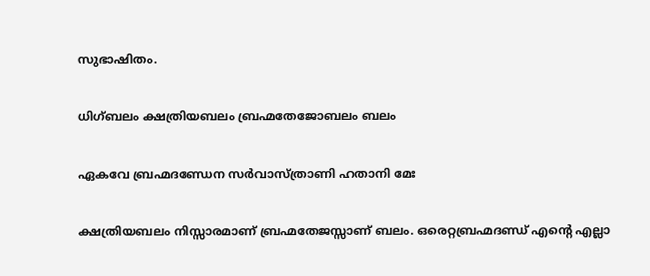സുഭാഷിതം.

ധിഗ്ബലം ക്ഷത്രിയബലം ബ്രഹ്മതേജോബലം ബലം

ഏകവേ ബ്രഹ്മദണ്ഡേന സർവാസ്ത്രാണി ഹതാനി മേഃ

ക്ഷത്രിയബലം നിസ്സാരമാണ് ബ്രഹ്മതേജസ്സാണ് ബലം. ഒരെറ്റബ്രഹ്മദണ്ഡ് എന്റെ എല്ലാ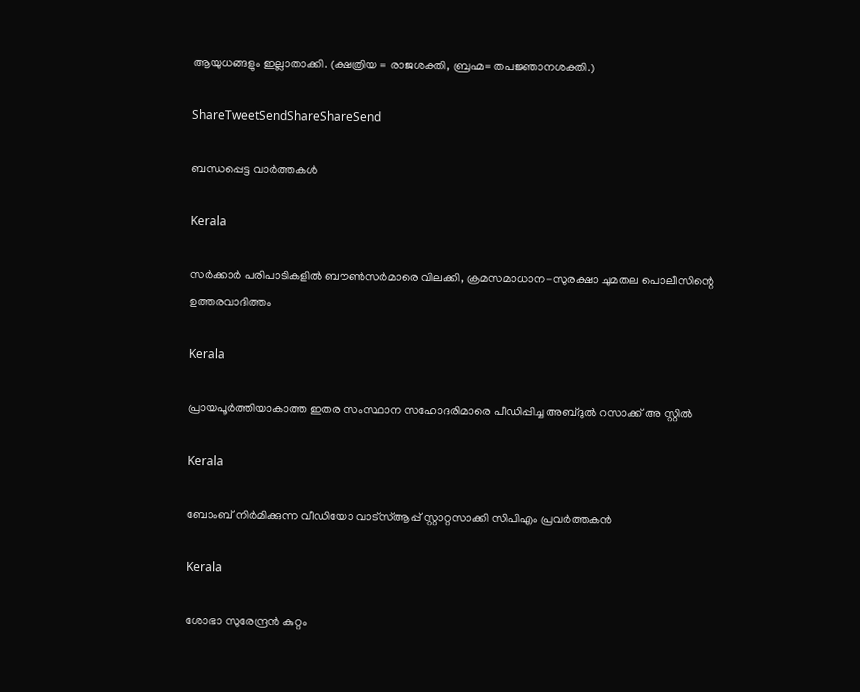ആയുധങ്ങളും ഇല്ലാതാക്കി. (ക്ഷത്രിയ = രാജശക്തി, ബ്രഹ്മ= തപജ്ഞാനശക്തി.)

ShareTweetSendShareShareSend

ബന്ധപ്പെട്ട വാര്‍ത്തകള്‍

Kerala

സര്‍ക്കാര്‍ പരിപാടികളില്‍ ബൗണ്‍സര്‍മാരെ വിലക്കി, ക്രമസമാധാന-സുരക്ഷാ ചുമതല പൊലീസിന്റെ ഉത്തരവാദിത്തം

Kerala

പ്രായപൂര്‍ത്തിയാകാത്ത ഇതര സംസ്ഥാന സഹോദരിമാരെ പീഡിപ്പിച്ച അബ്ദുല്‍ റസാക്ക് അ സ്റ്റില്‍

Kerala

ബോംബ് നിര്‍മിക്കുന്ന വീഡിയോ വാട്‌സ്ആപ്പ് സ്റ്റാറ്റസാക്കി സിപിഎം പ്രവര്‍ത്തകന്‍

Kerala

ശോഭാ സുരേന്ദ്രന്‍ കുറ്റം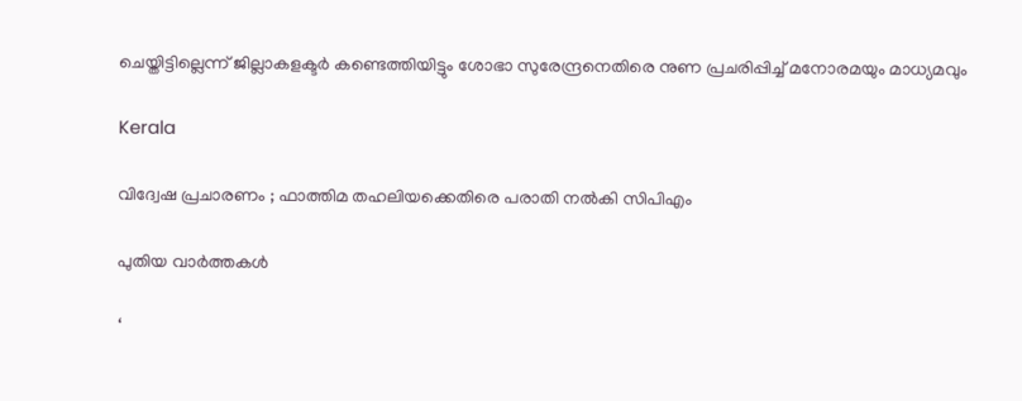ചെയ്തിട്ടില്ലെന്ന് ജില്ലാകളക്ടര്‍ കണ്ടെത്തിയിട്ടും ശോഭാ സുരേന്ദ്രനെതിരെ നുണ പ്രചരിപ്പിച്ച് മനോരമയും മാധ്യമവും

Kerala

വിദ്വേഷ പ്രചാരണം ; ഫാത്തിമ തഹലിയക്കെതിരെ പരാതി നല്‍കി സിപിഎം

പുതിയ വാര്‍ത്തകള്‍

‘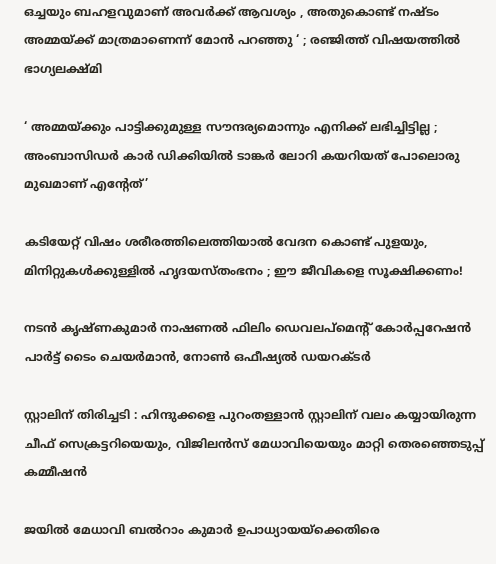ഒച്ചയും ബഹളവുമാണ് അവർക്ക് ആവശ്യം , അതുകൊണ്ട് നഷ്ടം അമ്മയ്‌ക്ക് മാത്രമാണെന്ന് മോൻ പറഞ്ഞു ‘ ; രഞ്ജിത്ത് വിഷയത്തിൽ ഭാഗ്യലക്ഷ്മി

‘ അമ്മയ്‌ക്കും പാട്ടിക്കുമുള്ള സൗന്ദര്യമൊന്നും എനിക്ക് ലഭിച്ചിട്ടില്ല ; അംബാസിഡർ‌ കാർ ഡിക്കിയിൽ ടാങ്കർ ലോറി കയറിയത് പോലൊരു മുഖമാണ് എന്റേത്’

കടിയേറ്റ് വിഷം ശരീരത്തിലെത്തിയാൽ വേദന കൊണ്ട് പുളയും, മിനിറ്റുകൾക്കുള്ളിൽ ഹൃദയസ്തംഭനം ; ഈ ജീവികളെ സൂക്ഷിക്കണം!

നടന്‍ കൃഷ്ണകുമാര്‍ നാഷണല്‍ ഫിലിം ഡെവലപ്മെന്റ് കോര്‍പ്പറേഷന്‍ പാര്‍ട്ട് ടൈം ചെയര്‍മാന്‍, നോണ്‍ ഒഫീഷ്യല്‍ ഡയറക്ടര്‍

സ്റ്റാലിന് തിരിച്ചടി : ഹിന്ദുക്കളെ പുറംതള്ളാൻ സ്റ്റാലിന് വലം കയ്യായിരുന്ന ചീഫ് സെക്രട്ടറിയെയും, വിജിലൻസ് മേധാവിയെയും മാറ്റി തെരഞ്ഞെടുപ്പ് കമ്മീഷൻ

ജയില്‍ മേധാവി ബല്‍റാം കുമാര്‍ ഉപാധ്യായയ്‌ക്കെതിരെ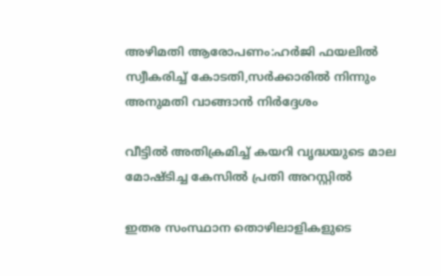അഴിമതി ആരോപണം:ഹര്‍ജി ഫയലില്‍ സ്വീകരിച്ച് കോടതി,സര്‍ക്കാരില്‍ നിന്നും അനുമതി വാങ്ങാന്‍ നിര്‍ദ്ദേശം

വീട്ടിൽ അതിക്രമിച്ച് കയറി വൃദ്ധയുടെ മാല മോഷ്ടിച്ച കേസിൽ പ്രതി അറസ്റ്റിൽ

ഇതര സംസ്ഥാന തൊഴിലാളികളുടെ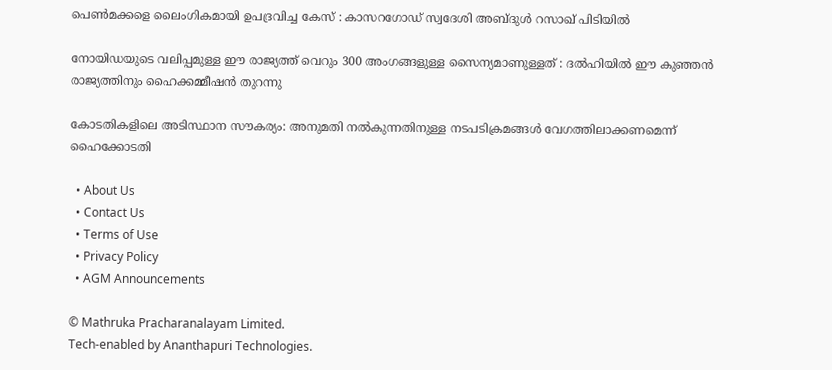പെൺമക്കളെ ലൈംഗികമായി ഉപദ്രവിച്ച കേസ് : കാസറഗോഡ് സ്വദേശി അബ്ദുൾ റസാഖ് പിടിയിൽ

നോയിഡയുടെ വലിപ്പമുള്ള ഈ രാജ്യത്ത് വെറും 300 അംഗങ്ങളുള്ള സൈന്യമാണുള്ളത് : ദൽഹിയിൽ ഈ കുഞ്ഞൻ രാജ്യത്തിനും ഹൈക്കമ്മീഷൻ തുറന്നു

കോടതികളിലെ അടിസ്ഥാന സൗകര്യം: അനുമതി നല്‍കുന്നതിനുള്ള നടപടിക്രമങ്ങള്‍ വേഗത്തിലാക്കണമെന്ന് ഹൈക്കോടതി

  • About Us
  • Contact Us
  • Terms of Use
  • Privacy Policy
  • AGM Announcements

© Mathruka Pracharanalayam Limited.
Tech-enabled by Ananthapuri Technologies.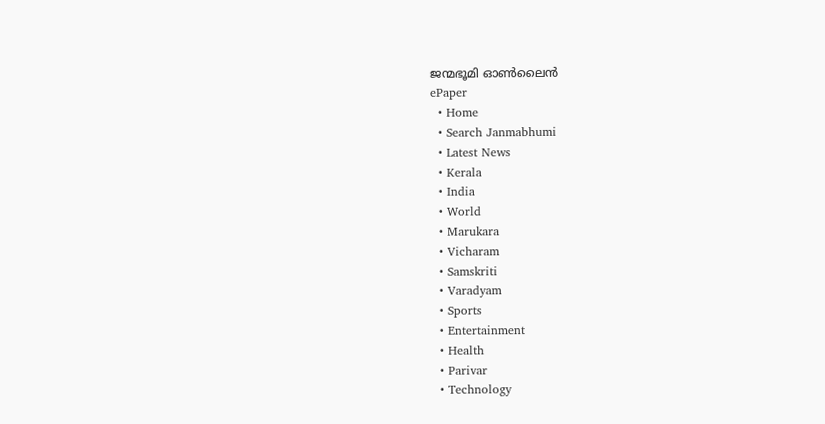ജന്മഭൂമി ഓണ്‍ലൈന്‍
ePaper
  • Home
  • Search Janmabhumi
  • Latest News
  • Kerala
  • India
  • World
  • Marukara
  • Vicharam
  • Samskriti
  • Varadyam
  • Sports
  • Entertainment
  • Health
  • Parivar
  • Technology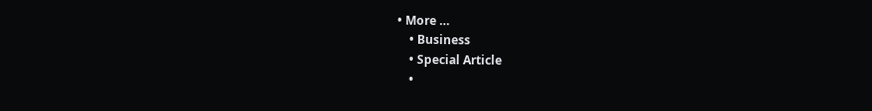• More …
    • Business
    • Special Article
    •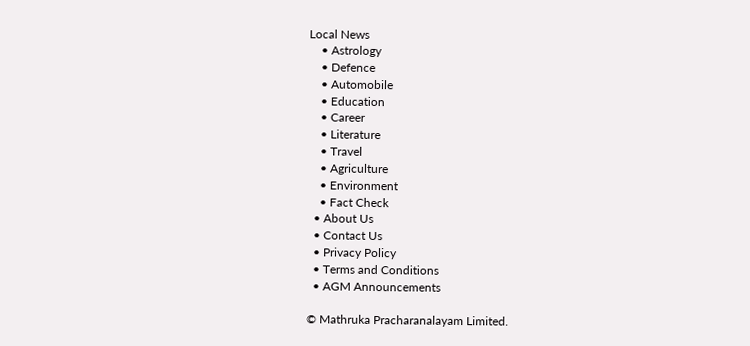Local News
    • Astrology
    • Defence
    • Automobile
    • Education
    • Career
    • Literature
    • Travel
    • Agriculture
    • Environment
    • Fact Check
  • About Us
  • Contact Us
  • Privacy Policy
  • Terms and Conditions
  • AGM Announcements

© Mathruka Pracharanalayam Limited.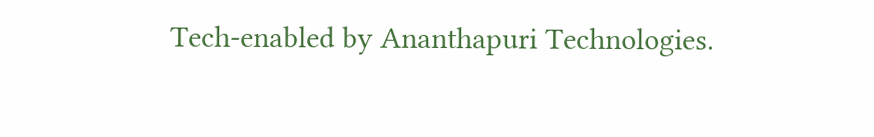Tech-enabled by Ananthapuri Technologies.